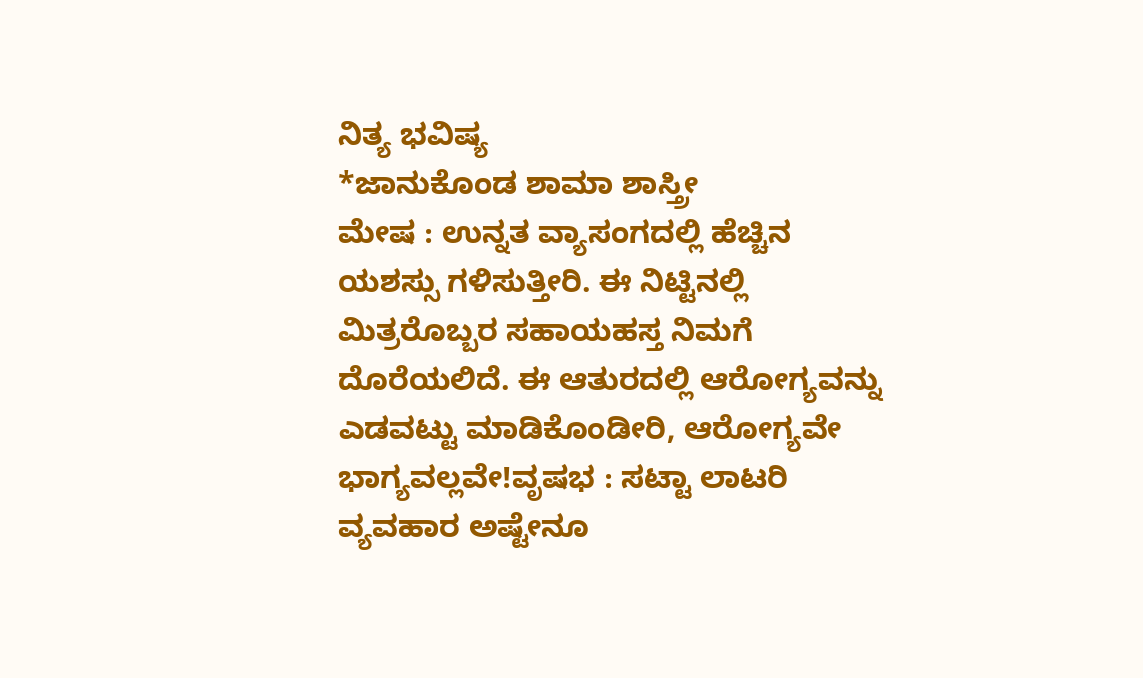ನಿತ್ಯ ಭವಿಷ್ಯ
*ಜಾನುಕೊಂಡ ಶಾಮಾ ಶಾಸ್ತ್ರೀ
ಮೇಷ : ಉನ್ನತ ವ್ಯಾಸಂಗದಲ್ಲಿ ಹೆಚ್ಚಿನ ಯಶಸ್ಸು ಗಳಿಸುತ್ತೀರಿ. ಈ ನಿಟ್ಟಿನಲ್ಲಿ ಮಿತ್ರರೊಬ್ಬರ ಸಹಾಯಹಸ್ತ ನಿಮಗೆ ದೊರೆಯಲಿದೆ. ಈ ಆತುರದಲ್ಲಿ ಆರೋಗ್ಯವನ್ನು ಎಡವಟ್ಟು ಮಾಡಿಕೊಂಡೀರಿ, ಆರೋಗ್ಯವೇ ಭಾಗ್ಯವಲ್ಲವೇ!ವೃಷಭ : ಸಟ್ಟಾ ಲಾಟರಿ ವ್ಯವಹಾರ ಅಷ್ಟೇನೂ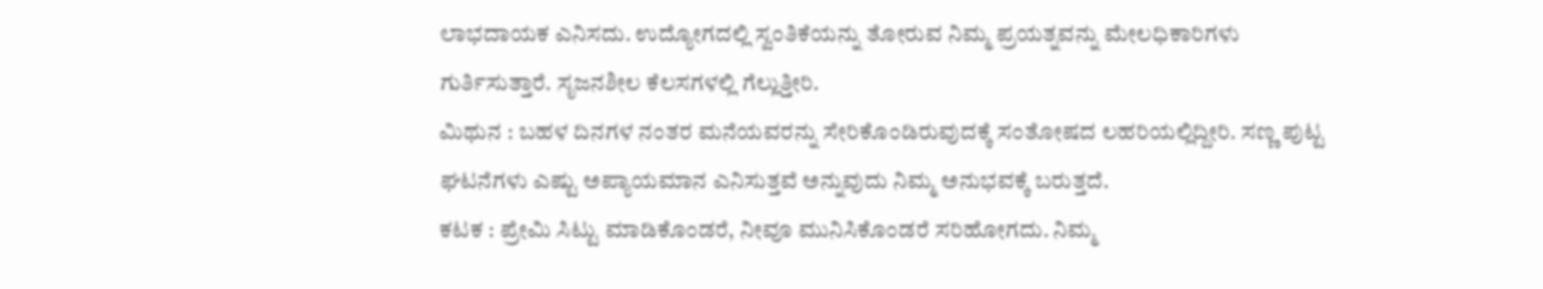ಲಾಭದಾಯಕ ಎನಿಸದು. ಉದ್ಯೋಗದಲ್ಲಿ ಸ್ವಂತಿಕೆಯನ್ನು ತೋರುವ ನಿಮ್ಮ ಪ್ರಯತ್ನವನ್ನು ಮೇಲಧಿಕಾರಿಗಳು ಗುರ್ತಿಸುತ್ತಾರೆ. ಸೃಜನಶೀಲ ಕೆಲಸಗಳಲ್ಲಿ ಗೆಲ್ಲುತ್ತೀರಿ.
ಮಿಥುನ : ಬಹಳ ದಿನಗಳ ನಂತರ ಮನೆಯವರನ್ನು ಸೇರಿಕೊಂಡಿರುವುದಕ್ಕೆ ಸಂತೋಷದ ಲಹರಿಯಲ್ಲಿದ್ದೀರಿ. ಸಣ್ಣ ಪುಟ್ಟ ಘಟನೆಗಳು ಎಷ್ಟು ಅಪ್ಯಾಯಮಾನ ಎನಿಸುತ್ತವೆ ಅನ್ನುವುದು ನಿಮ್ಮ ಅನುಭವಕ್ಕೆ ಬರುತ್ತದೆ.
ಕಟಕ : ಪ್ರೇಮಿ ಸಿಟ್ಟು ಮಾಡಿಕೊಂಡರೆ, ನೀವೂ ಮುನಿಸಿಕೊಂಡರೆ ಸರಿಹೋಗದು. ನಿಮ್ಮ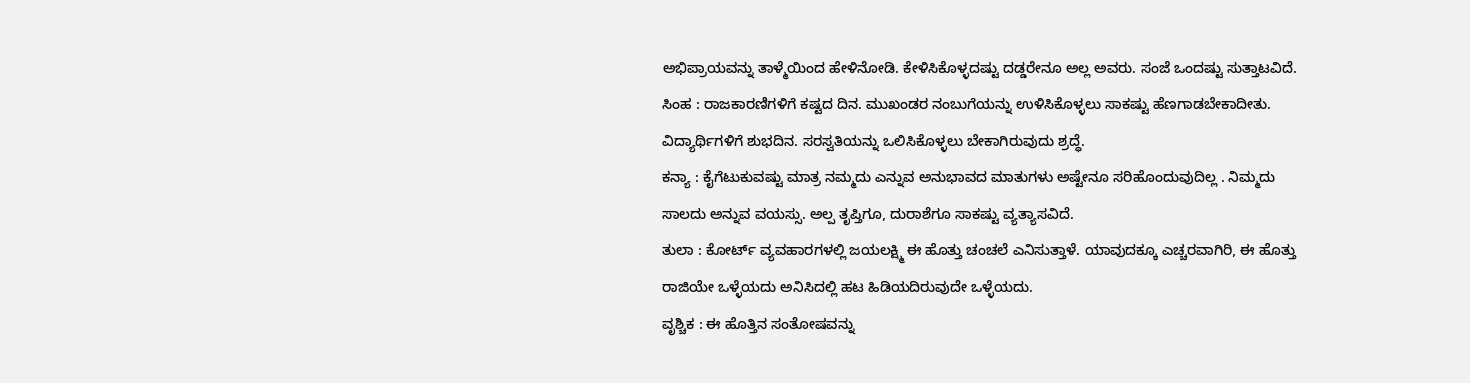ಅಭಿಪ್ರಾಯವನ್ನು ತಾಳ್ಮೆಯಿಂದ ಹೇಳಿನೋಡಿ. ಕೇಳಿಸಿಕೊಳ್ಳದಷ್ಟು ದಡ್ಡರೇನೂ ಅಲ್ಲ ಅವರು. ಸಂಜೆ ಒಂದಷ್ಟು ಸುತ್ತಾಟವಿದೆ.
ಸಿಂಹ : ರಾಜಕಾರಣಿಗಳಿಗೆ ಕಷ್ಟದ ದಿನ. ಮುಖಂಡರ ನಂಬುಗೆಯನ್ನು ಉಳಿಸಿಕೊಳ್ಳಲು ಸಾಕಷ್ಟು ಹೆಣಗಾಡಬೇಕಾದೀತು. ವಿದ್ಯಾರ್ಥಿಗಳಿಗೆ ಶುಭದಿನ. ಸರಸ್ವತಿಯನ್ನು ಒಲಿಸಿಕೊಳ್ಳಲು ಬೇಕಾಗಿರುವುದು ಶ್ರದ್ಧೆ.
ಕನ್ಯಾ : ಕೈಗೆಟುಕುವಷ್ಟು ಮಾತ್ರ ನಮ್ಮದು ಎನ್ನುವ ಅನುಭಾವದ ಮಾತುಗಳು ಅಷ್ಟೇನೂ ಸರಿಹೊಂದುವುದಿಲ್ಲ . ನಿಮ್ಮದು ಸಾಲದು ಅನ್ನುವ ವಯಸ್ಸು. ಅಲ್ಪ ತೃಪ್ತಿಗೂ, ದುರಾಶೆಗೂ ಸಾಕಷ್ಟು ವ್ಯತ್ಯಾಸವಿದೆ.
ತುಲಾ : ಕೋರ್ಟ್ ವ್ಯವಹಾರಗಳಲ್ಲಿ ಜಯಲಕ್ಷ್ಮಿ ಈ ಹೊತ್ತು ಚಂಚಲೆ ಎನಿಸುತ್ತಾಳೆ. ಯಾವುದಕ್ಕೂ ಎಚ್ಚರವಾಗಿರಿ, ಈ ಹೊತ್ತು ರಾಜಿಯೇ ಒಳ್ಳೆಯದು ಅನಿಸಿದಲ್ಲಿ ಹಟ ಹಿಡಿಯದಿರುವುದೇ ಒಳ್ಳೆಯದು.
ವೃಶ್ಚಿಕ : ಈ ಹೊತ್ತಿನ ಸಂತೋಷವನ್ನು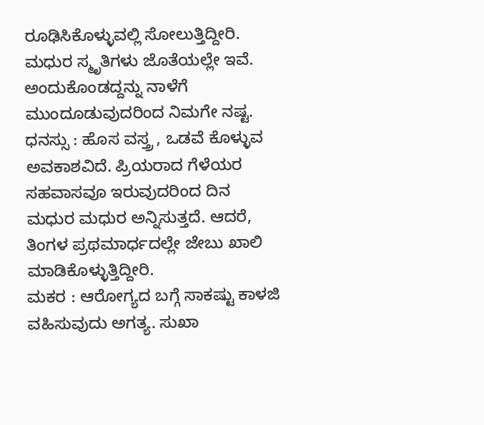ರೂಢಿಸಿಕೊಳ್ಳುವಲ್ಲಿ ಸೋಲುತ್ತಿದ್ದೀರಿ. ಮಧುರ ಸ್ಮೃತಿಗಳು ಜೊತೆಯಲ್ಲೇ ಇವೆ. ಅಂದುಕೊಂಡದ್ದನ್ನು ನಾಳೆಗೆ ಮುಂದೂಡುವುದರಿಂದ ನಿಮಗೇ ನಷ್ಟ.
ಧನಸ್ಸು : ಹೊಸ ವಸ್ತ್ರ , ಒಡವೆ ಕೊಳ್ಳುವ ಅವಕಾಶವಿದೆ. ಪ್ರಿಯರಾದ ಗೆಳೆಯರ ಸಹವಾಸವೂ ಇರುವುದರಿಂದ ದಿನ ಮಧುರ ಮಧುರ ಅನ್ನಿಸುತ್ತದೆ. ಆದರೆ, ತಿಂಗಳ ಪ್ರಥಮಾರ್ಧದಲ್ಲೇ ಜೇಬು ಖಾಲಿ ಮಾಡಿಕೊಳ್ಳುತ್ತಿದ್ದೀರಿ.
ಮಕರ : ಆರೋಗ್ಯದ ಬಗ್ಗೆ ಸಾಕಷ್ಟು ಕಾಳಜಿ ವಹಿಸುವುದು ಅಗತ್ಯ. ಸುಖಾ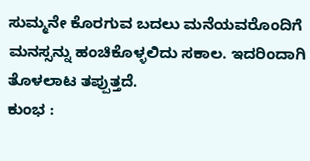ಸುಮ್ಮನೇ ಕೊರಗುವ ಬದಲು ಮನೆಯವರೊಂದಿಗೆ ಮನಸ್ಸನ್ನು ಹಂಚಿಕೊಳ್ಳಲಿದು ಸಕಾಲ. ಇದರಿಂದಾಗಿ ತೊಳಲಾಟ ತಪ್ಪುತ್ತದೆ.
ಕುಂಭ :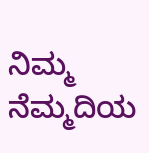ನಿಮ್ಮ ನೆಮ್ಮದಿಯ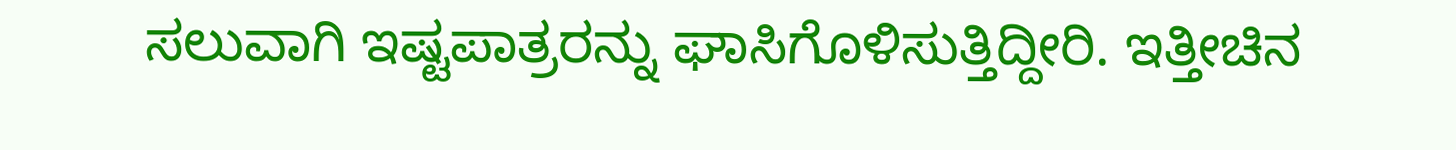ಸಲುವಾಗಿ ಇಷ್ಟಪಾತ್ರರನ್ನು ಘಾಸಿಗೊಳಿಸುತ್ತಿದ್ದೀರಿ. ಇತ್ತೀಚಿನ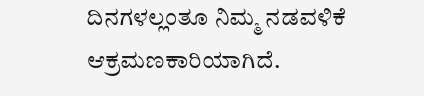ದಿನಗಳಲ್ಲಂತೂ ನಿಮ್ಮ ನಡವಳಿಕೆ ಆಕ್ರಮಣಕಾರಿಯಾಗಿದೆ.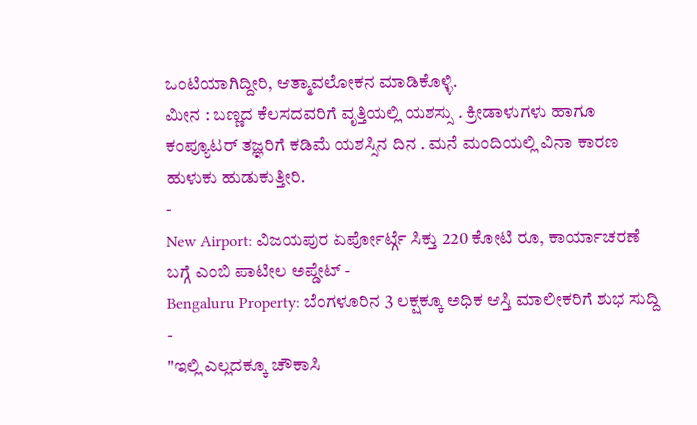ಒಂಟಿಯಾಗಿದ್ದೀರಿ, ಆತ್ಮಾವಲೋಕನ ಮಾಡಿಕೊಳ್ಳಿ.
ಮೀನ : ಬಣ್ಣದ ಕೆಲಸದವರಿಗೆ ವೃತ್ತಿಯಲ್ಲಿ ಯಶಸ್ಸು . ಕ್ರೀಡಾಳುಗಳು ಹಾಗೂ ಕಂಪ್ಯೂಟರ್ ತಜ್ಞರಿಗೆ ಕಡಿಮೆ ಯಶಸ್ಸಿನ ದಿನ . ಮನೆ ಮಂದಿಯಲ್ಲಿ ವಿನಾ ಕಾರಣ ಹುಳುಕು ಹುಡುಕುತ್ತೀರಿ.
-
New Airport: ವಿಜಯಪುರ ಏರ್ಪೋರ್ಟ್ಗೆ ಸಿಕ್ತು 220 ಕೋಟಿ ರೂ, ಕಾರ್ಯಾಚರಣೆ ಬಗ್ಗೆ ಎಂಬಿ ಪಾಟೀಲ ಅಪ್ಡೇಟ್ -
Bengaluru Property: ಬೆಂಗಳೂರಿನ 3 ಲಕ್ಷಕ್ಕೂ ಅಧಿಕ ಆಸ್ತಿ ಮಾಲೀಕರಿಗೆ ಶುಭ ಸುದ್ದಿ -
"ಇಲ್ಲಿ ಎಲ್ಲದಕ್ಕೂ ಚೌಕಾಸಿ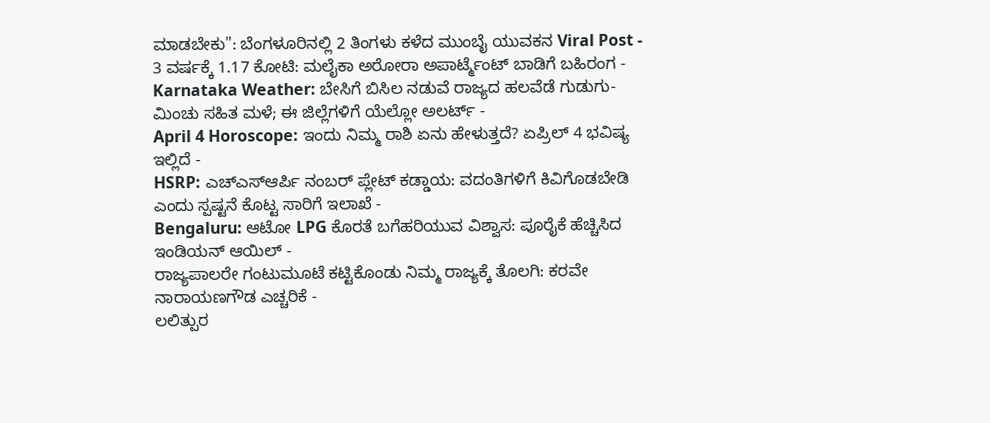ಮಾಡಬೇಕು": ಬೆಂಗಳೂರಿನಲ್ಲಿ 2 ತಿಂಗಳು ಕಳೆದ ಮುಂಬೈ ಯುವಕನ Viral Post -
3 ವರ್ಷಕ್ಕೆ 1.17 ಕೋಟಿ: ಮಲೈಕಾ ಅರೋರಾ ಅಪಾರ್ಟ್ಮೆಂಟ್ ಬಾಡಿಗೆ ಬಹಿರಂಗ -
Karnataka Weather: ಬೇಸಿಗೆ ಬಿಸಿಲ ನಡುವೆ ರಾಜ್ಯದ ಹಲವೆಡೆ ಗುಡುಗು-ಮಿಂಚು ಸಹಿತ ಮಳೆ; ಈ ಜಿಲ್ಲೆಗಳಿಗೆ ಯೆಲ್ಲೋ ಅಲರ್ಟ್ -
April 4 Horoscope: ಇಂದು ನಿಮ್ಮ ರಾಶಿ ಏನು ಹೇಳುತ್ತದೆ? ಏಪ್ರಿಲ್ 4 ಭವಿಷ್ಯ ಇಲ್ಲಿದೆ -
HSRP: ಎಚ್ಎಸ್ಆರ್ಪಿ ನಂಬರ್ ಪ್ಲೇಟ್ ಕಡ್ಡಾಯ: ವದಂತಿಗಳಿಗೆ ಕಿವಿಗೊಡಬೇಡಿ ಎಂದು ಸ್ಪಷ್ಟನೆ ಕೊಟ್ಟ ಸಾರಿಗೆ ಇಲಾಖೆ -
Bengaluru: ಆಟೋ LPG ಕೊರತೆ ಬಗೆಹರಿಯುವ ವಿಶ್ವಾಸ: ಪೂರೈಕೆ ಹೆಚ್ಚಿಸಿದ ಇಂಡಿಯನ್ ಆಯಿಲ್ -
ರಾಜ್ಯಪಾಲರೇ ಗಂಟುಮೂಟೆ ಕಟ್ಟಿಕೊಂಡು ನಿಮ್ಮ ರಾಜ್ಯಕ್ಕೆ ತೊಲಗಿ: ಕರವೇ ನಾರಾಯಣಗೌಡ ಎಚ್ಚರಿಕೆ -
ಲಲಿತ್ಪುರ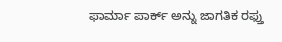ಫಾರ್ಮಾ ಪಾರ್ಕ್ ಅನ್ನು ಜಾಗತಿಕ ರಫ್ತು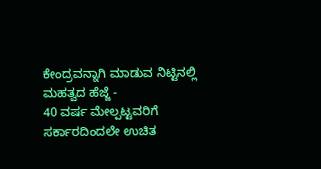ಕೇಂದ್ರವನ್ನಾಗಿ ಮಾಡುವ ನಿಟ್ಟಿನಲ್ಲಿ ಮಹತ್ವದ ಹೆಜ್ಜೆ -
40 ವರ್ಷ ಮೇಲ್ಪಟ್ಟವರಿಗೆ ಸರ್ಕಾರದಿಂದಲೇ ಉಚಿತ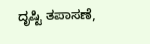ದೃಷ್ಟಿ ತಪಾಸಣೆ,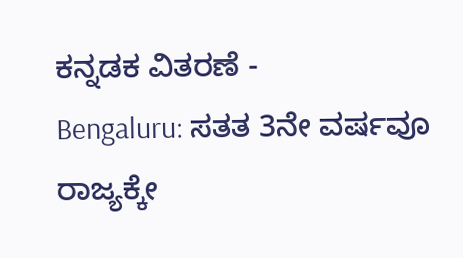ಕನ್ನಡಕ ವಿತರಣೆ -
Bengaluru: ಸತತ 3ನೇ ವರ್ಷವೂ ರಾಜ್ಯಕ್ಕೇ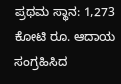ಪ್ರಥಮ ಸ್ಥಾನ: 1,273 ಕೋಟಿ ರೂ. ಆದಾಯ ಸಂಗ್ರಹಿಸಿದ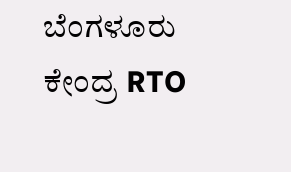ಬೆಂಗಳೂರು ಕೇಂದ್ರ RTO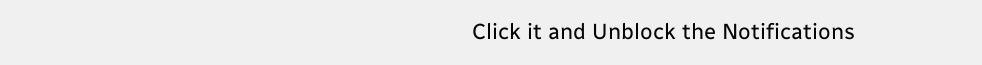Click it and Unblock the Notifications